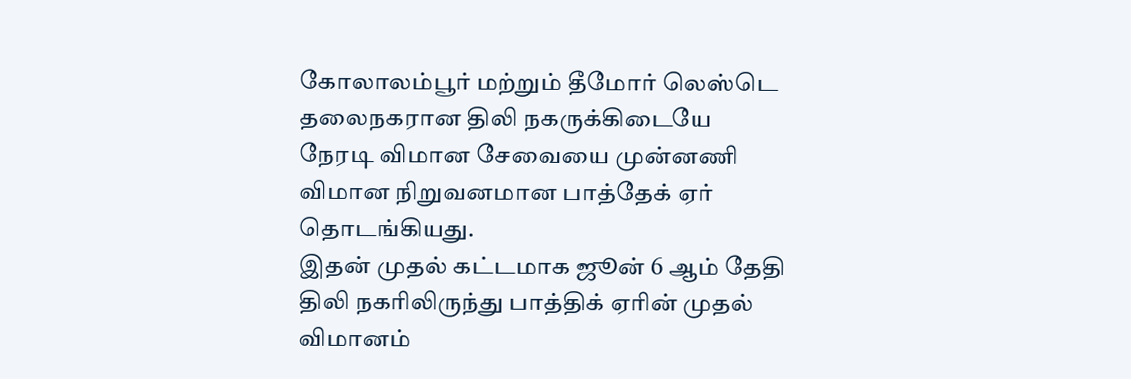கோலாலம்பூர் மற்றும் தீமோர் லெஸ்டெ தலைநகரான திலி நகருக்கிடையே நேரடி விமான சேவையை முன்னணி விமான நிறுவனமான பாத்தேக் ஏர் தொடங்கியது.
இதன் முதல் கட்டமாக ஜூன் 6 ஆம் தேதி திலி நகரிலிருந்து பாத்திக் ஏரின் முதல் விமானம்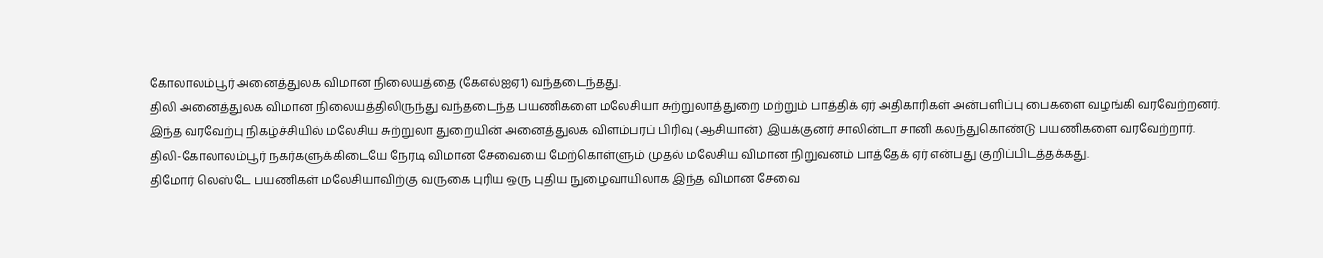கோலாலம்பூர் அனைத்துலக விமான நிலையத்தை (கேஎல்ஐஏ1) வந்தடைந்தது.
திலி அனைத்துலக விமான நிலையத்திலிருந்து வந்தடைந்த பயணிகளை மலேசியா சுற்றுலாத்துறை மற்றும் பாத்திக் ஏர் அதிகாரிகள் அன்பளிப்பு பைகளை வழங்கி வரவேற்றனர்.
இந்த வரவேற்பு நிகழ்ச்சியில் மலேசிய சுற்றுலா துறையின் அனைத்துலக விளம்பரப் பிரிவு (ஆசியான்) இயக்குனர் சாலின்டா சானி கலந்துகொண்டு பயணிகளை வரவேற்றார்.
திலி-கோலாலம்பூர் நகர்களுக்கிடையே நேரடி விமான சேவையை மேற்கொள்ளும் முதல் மலேசிய விமான நிறுவனம் பாத்தேக் ஏர் என்பது குறிப்பிடத்தக்கது.
திமோர் லெஸ்டே பயணிகள் மலேசியாவிற்கு வருகை புரிய ஒரு புதிய நுழைவாயிலாக இந்த விமான சேவை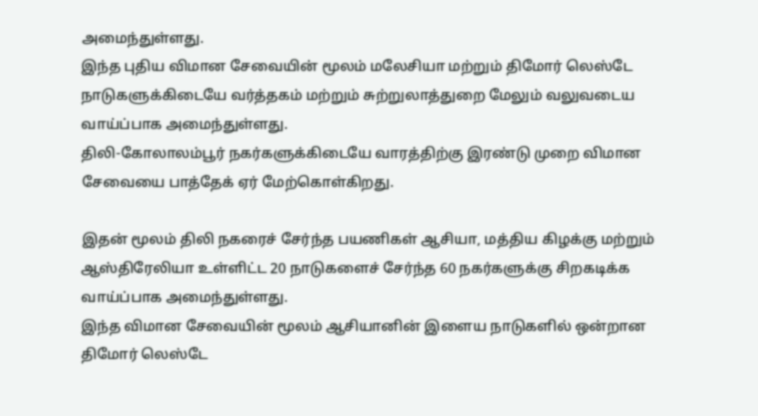அமைந்துள்ளது.
இந்த புதிய விமான சேவையின் மூலம் மலேசியா மற்றும் திமோர் லெஸ்டே நாடுகளுக்கிடையே வர்த்தகம் மற்றும் சுற்றுலாத்துறை மேலும் வலுவடைய வாய்ப்பாக அமைந்துள்ளது.
திலி-கோலாலம்பூர் நகர்களுக்கிடையே வாரத்திற்கு இரண்டு முறை விமான சேவையை பாத்தேக் ஏர் மேற்கொள்கிறது.

இதன் மூலம் திலி நகரைச் சேர்ந்த பயணிகள் ஆசியா, மத்திய கிழக்கு மற்றும் ஆஸ்திரேலியா உள்ளிட்ட 20 நாடுகளைச் சேர்ந்த 60 நகர்களுக்கு சிறகடிக்க வாய்ப்பாக அமைந்துள்ளது.
இந்த விமான சேவையின் மூலம் ஆசியானின் இளைய நாடுகளில் ஒன்றான திமோர் லெஸ்டே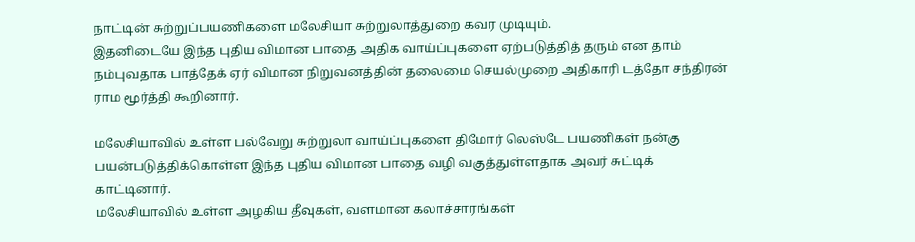நாட்டின் சுற்றுப்பயணிகளை மலேசியா சுற்றுலாத்துறை கவர முடியும்.
இதனிடையே இந்த புதிய விமான பாதை அதிக வாய்ப்புகளை ஏற்படுத்தித் தரும் என தாம் நம்புவதாக பாத்தேக் ஏர் விமான நிறுவனத்தின் தலைமை செயல்முறை அதிகாரி டத்தோ சந்திரன் ராம மூர்த்தி கூறினார்.

மலேசியாவில் உள்ள பல்வேறு சுற்றுலா வாய்ப்புகளை திமோர் லெஸ்டே பயணிகள் நன்கு பயன்படுத்திக்கொள்ள இந்த புதிய விமான பாதை வழி வகுத்துள்ளதாக அவர் சுட்டிக் காட்டினார்.
மலேசியாவில் உள்ள அழகிய தீவுகள், வளமான கலாச்சாரங்கள்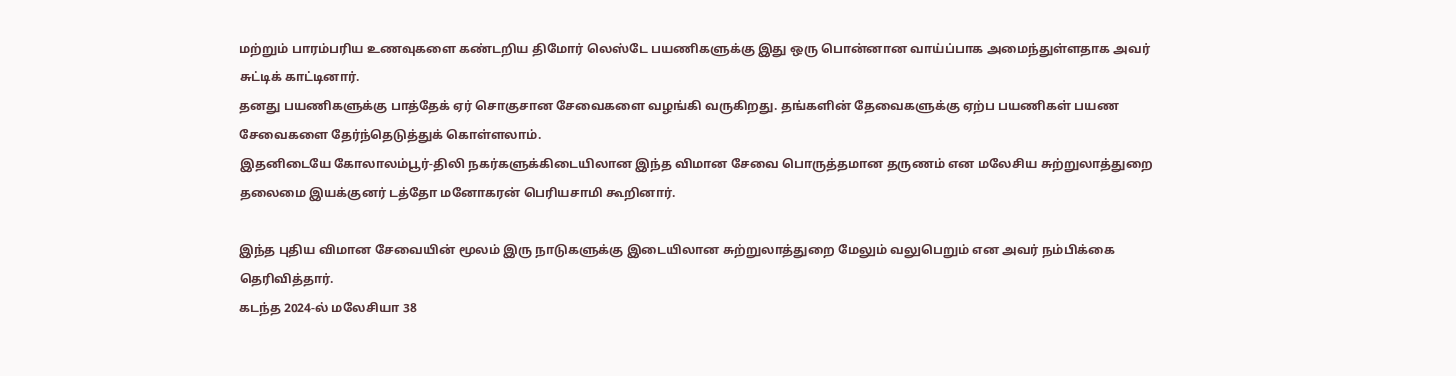மற்றும் பாரம்பரிய உணவுகளை கண்டறிய திமோர் லெஸ்டே பயணிகளுக்கு இது ஒரு பொன்னான வாய்ப்பாக அமைந்துள்ளதாக அவர் சுட்டிக் காட்டினார்.
தனது பயணிகளுக்கு பாத்தேக் ஏர் சொகுசான சேவைகளை வழங்கி வருகிறது. தங்களின் தேவைகளுக்கு ஏற்ப பயணிகள் பயண சேவைகளை தேர்ந்தெடுத்துக் கொள்ளலாம்.
இதனிடையே கோலாலம்பூர்-திலி நகர்களுக்கிடையிலான இந்த விமான சேவை பொருத்தமான தருணம் என மலேசிய சுற்றுலாத்துறை தலைமை இயக்குனர் டத்தோ மனோகரன் பெரியசாமி கூறினார்.

இந்த புதிய விமான சேவையின் மூலம் இரு நாடுகளுக்கு இடையிலான சுற்றுலாத்துறை மேலும் வலுபெறும் என அவர் நம்பிக்கை தெரிவித்தார்.
கடந்த 2024-ல் மலேசியா 38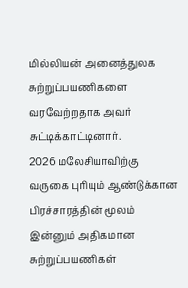மில்லியன் அனைத்துலக சுற்றுப்பயணிகளை வரவேற்றதாக அவர் சுட்டிக்காட்டினார்.
2026 மலேசியாவிற்கு வருகை புரியும் ஆண்டுக்கான பிரச்சாரத்தின் மூலம் இன்னும் அதிகமான சுற்றுப்பயணிகள்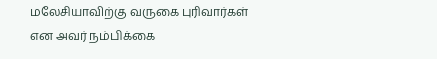மலேசியாவிற்கு வருகை புரிவார்கள் என அவர் நம்பிக்கை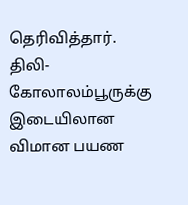தெரிவித்தார்.
திலி-கோலாலம்பூருக்கு இடையிலான விமான பயண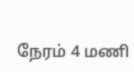நேரம் 4 மணி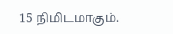15 நிமிடமாகும்.